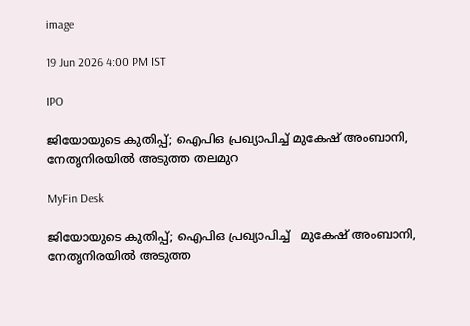image

19 Jun 2026 4:00 PM IST

IPO

ജിയോയുടെ കുതിപ്പ്; ഐപിഒ പ്രഖ്യാപിച്ച് മുകേഷ് അംബാനി, നേതൃനിരയില്‍ അടുത്ത തലമുറ

MyFin Desk

ജിയോയുടെ കുതിപ്പ്; ഐപിഒ പ്രഖ്യാപിച്ച്   മുകേഷ് അംബാനി, നേതൃനിരയില്‍ അടുത്ത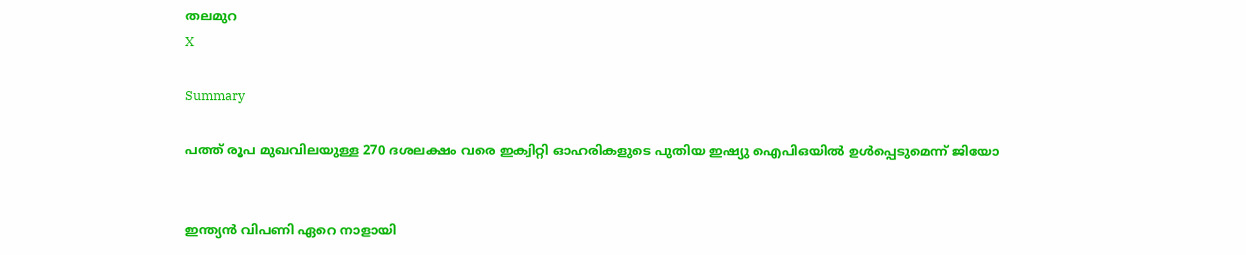തലമുറ
X

Summary

പത്ത് രൂപ മുഖവിലയുള്ള 270 ദശലക്ഷം വരെ ഇക്വിറ്റി ഓഹരികളുടെ പുതിയ ഇഷ്യു ഐപിഒയില്‍ ഉള്‍പ്പെടുമെന്ന് ജിയോ


ഇന്ത്യന്‍ വിപണി ഏറെ നാളായി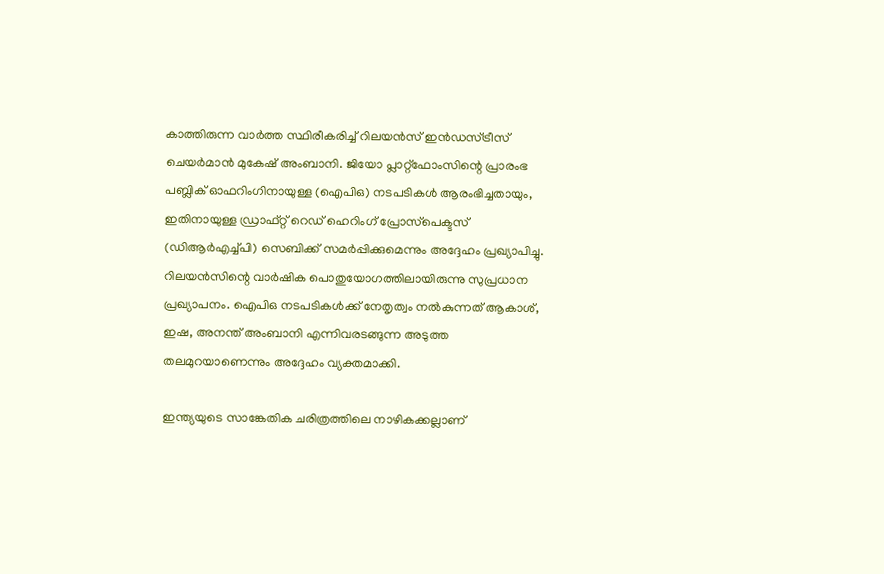കാത്തിരുന്ന വാര്‍ത്ത സ്ഥിരീകരിച്ച് റിലയന്‍സ് ഇന്‍ഡസ്ട്രീസ് ചെയര്‍മാന്‍ മുകേഷ് അംബാനി. ജിയോ പ്ലാറ്റ്ഫോംസിന്റെ പ്രാരംഭ പബ്ലിക് ഓഫറിംഗിനായുള്ള (ഐപിഒ) നടപടികള്‍ ആരംഭിച്ചതായും, ഇതിനായുള്ള ഡ്രാഫ്റ്റ് റെഡ് ഹെറിംഗ് പ്രോസ്‌പെക്ടസ് (ഡിആര്‍എച്ച്പി) സെബിക്ക് സമര്‍പ്പിക്കുമെന്നും അദ്ദേഹം പ്രഖ്യാപിച്ചു. റിലയന്‍സിന്റെ വാര്‍ഷിക പൊതുയോഗത്തിലായിരുന്നു സുപ്രധാന പ്രഖ്യാപനം. ഐപിഒ നടപടികള്‍ക്ക് നേതൃത്വം നല്‍കുന്നത് ആകാശ്, ഇഷ, അനന്ത് അംബാനി എന്നിവരടങ്ങുന്ന അടുത്ത തലമുറയാണെന്നും അദ്ദേഹം വ്യക്തമാക്കി.

ഇന്ത്യയുടെ സാങ്കേതിക ചരിത്രത്തിലെ നാഴികക്കല്ലാണ്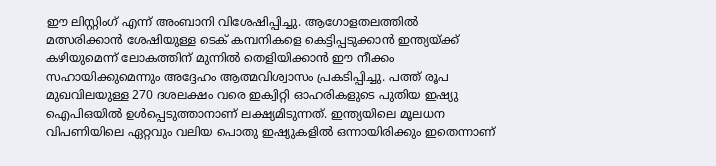ഈ ലിസ്റ്റിംഗ് എന്ന് അംബാനി വിശേഷിപ്പിച്ചു. ആഗോളതലത്തില്‍ മത്സരിക്കാന്‍ ശേഷിയുള്ള ടെക് കമ്പനികളെ കെട്ടിപ്പടുക്കാന്‍ ഇന്ത്യയ്ക്ക് കഴിയുമെന്ന് ലോകത്തിന് മുന്നില്‍ തെളിയിക്കാന്‍ ഈ നീക്കം സഹായിക്കുമെന്നും അദ്ദേഹം ആത്മവിശ്വാസം പ്രകടിപ്പിച്ചു. പത്ത് രൂപ മുഖവിലയുള്ള 270 ദശലക്ഷം വരെ ഇക്വിറ്റി ഓഹരികളുടെ പുതിയ ഇഷ്യു ഐപിഒയില്‍ ഉള്‍പ്പെടുത്താനാണ് ലക്ഷ്യമിടുന്നത്. ഇന്ത്യയിലെ മൂലധന വിപണിയിലെ ഏറ്റവും വലിയ പൊതു ഇഷ്യുകളില്‍ ഒന്നായിരിക്കും ഇതെന്നാണ്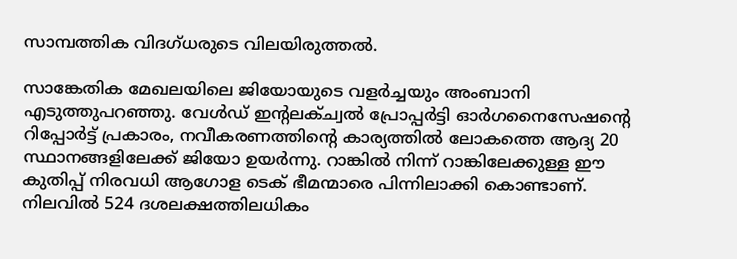സാമ്പത്തിക വിദഗ്ധരുടെ വിലയിരുത്തല്‍.

സാങ്കേതിക മേഖലയിലെ ജിയോയുടെ വളര്‍ച്ചയും അംബാനി എടുത്തുപറഞ്ഞു. വേള്‍ഡ് ഇന്റലക്ച്വല്‍ പ്രോപ്പര്‍ട്ടി ഓര്‍ഗനൈസേഷന്റെ റിപ്പോര്‍ട്ട് പ്രകാരം, നവീകരണത്തിന്റെ കാര്യത്തില്‍ ലോകത്തെ ആദ്യ 20 സ്ഥാനങ്ങളിലേക്ക് ജിയോ ഉയര്‍ന്നു. റാങ്കില്‍ നിന്ന് റാങ്കിലേക്കുള്ള ഈ കുതിപ്പ് നിരവധി ആഗോള ടെക് ഭീമന്മാരെ പിന്നിലാക്കി കൊണ്ടാണ്. നിലവില്‍ 524 ദശലക്ഷത്തിലധികം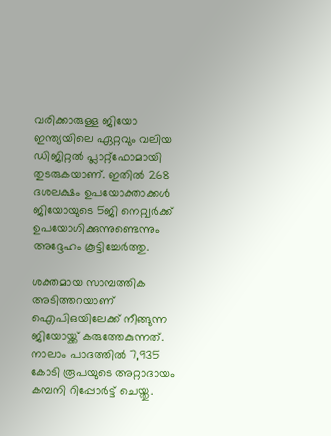വരിക്കാരുള്ള ജിയോ ഇന്ത്യയിലെ ഏറ്റവും വലിയ ഡിജിറ്റല്‍ പ്ലാറ്റ്ഫോമായി തുടരുകയാണ്. ഇതില്‍ 268 ദശലക്ഷം ഉപയോക്താക്കള്‍ ജിയോയുടെ 5ജി നെറ്റ്വര്‍ക്ക് ഉപയോഗിക്കുന്നുണ്ടെന്നും അദ്ദേഹം കൂട്ടിച്ചേര്‍ത്തു.

ശക്തമായ സാമ്പത്തിക അടിത്തറയാണ് ഐപിഒയിലേക്ക് നീങ്ങുന്ന ജിയോയ്ക്ക് കരുത്തേകുന്നത്. നാലാം പാദത്തില്‍ 7,935 കോടി രൂപയുടെ അറ്റാദായം കമ്പനി റിപ്പോര്‍ട്ട് ചെയ്തു.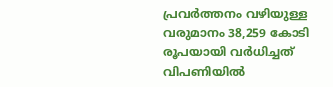പ്രവര്‍ത്തനം വഴിയുള്ള വരുമാനം 38,259 കോടി രൂപയായി വര്‍ധിച്ചത് വിപണിയില്‍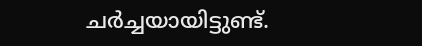ചര്‍ച്ചയായിട്ടുണ്ട്.